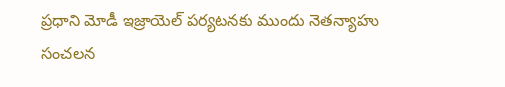ప్రధాని మోడీ ఇజ్రాయెల్ పర్యటనకు ముందు నెతన్యాహు సంచలన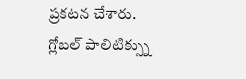ప్రకటన చేశారు. గ్లోబల్ పాలిటిక్స్ను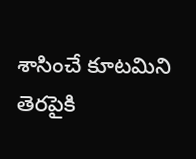శాసించే కూటమిని తెరపైకి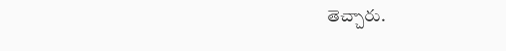తెచ్చారు.